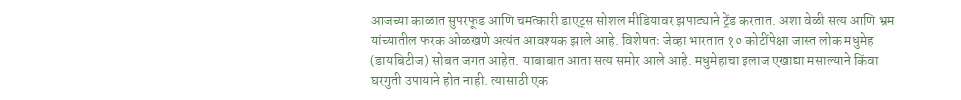आजच्या काळात सुपरफूड आणि चमत्कारी डाएट्स सोशल मीडियावर झपाट्याने ट्रेंड करतात. अशा वेळी सत्य आणि भ्रम यांच्यातील फरक ओळखणे अत्यंत आवश्यक झाले आहे. विशेषतः जेव्हा भारतात १० कोटींपेक्षा जास्त लोक मधुमेह (डायबिटीज) सोबत जगत आहेत. याबाबात आता सत्य समोर आले आहे. मधुमेहाचा इलाज एखाद्या मसाल्याने किंवा घरगुती उपायाने होत नाही. त्यासाठी एक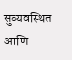सुव्यवस्थित आणि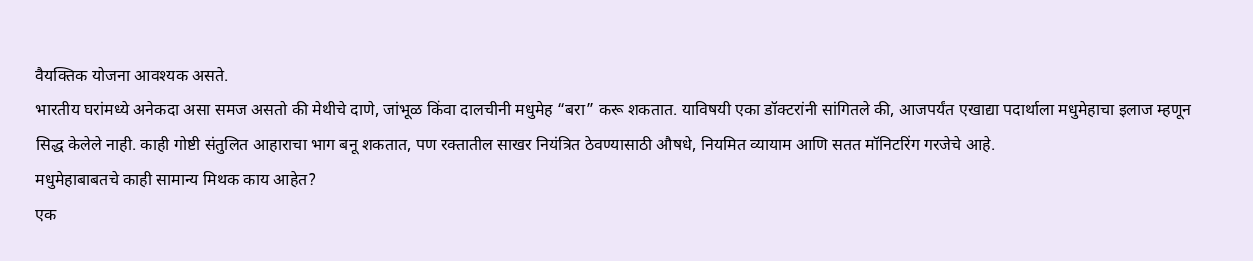वैयक्तिक योजना आवश्यक असते.
भारतीय घरांमध्ये अनेकदा असा समज असतो की मेथीचे दाणे, जांभूळ किंवा दालचीनी मधुमेह “बरा” करू शकतात. याविषयी एका डॉक्टरांनी सांगितले की, आजपर्यंत एखाद्या पदार्थाला मधुमेहाचा इलाज म्हणून सिद्ध केलेले नाही. काही गोष्टी संतुलित आहाराचा भाग बनू शकतात, पण रक्तातील साखर नियंत्रित ठेवण्यासाठी औषधे, नियमित व्यायाम आणि सतत मॉनिटरिंग गरजेचे आहे.
मधुमेहाबाबतचे काही सामान्य मिथक काय आहेत?
एक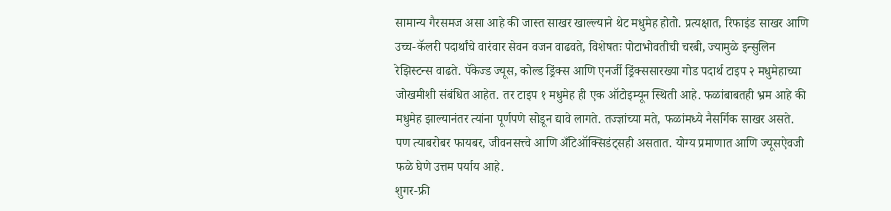सामान्य गैरसमज असा आहे की जास्त साखर खाल्ल्याने थेट मधुमेह होतो. प्रत्यक्षात, रिफाइंड साखर आणि उच्च-कॅलरी पदार्थांचे वारंवार सेवन वजन वाढवते, विशेषतः पोटाभोवतीची चरबी, ज्यामुळे इन्सुलिन रेझिस्टन्स वाढते. पॅकेज्ड ज्यूस, कोल्ड ड्रिंक्स आणि एनर्जी ड्रिंक्ससारख्या गोड पदार्थ टाइप २ मधुमेहाच्या जोखमीशी संबंधित आहेत. तर टाइप १ मधुमेह ही एक ऑटोइम्यून स्थिती आहे. फळांबाबतही भ्रम आहे की मधुमेह झाल्यानंतर त्यांना पूर्णपणे सोडून द्यावे लागते. तज्ज्ञांच्या मते, फळांमध्ये नैसर्गिक साखर असते. पण त्याबरोबर फायबर, जीवनसत्त्वे आणि अँटिऑक्सिडंट्सही असतात. योग्य प्रमाणात आणि ज्यूसऐवजी फळे घेणे उत्तम पर्याय आहे.
शुगर-फ्री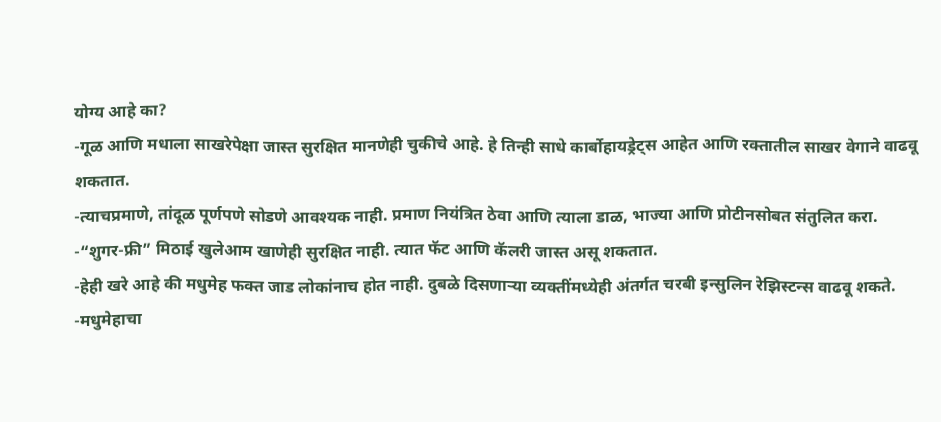योग्य आहे का?
-गूळ आणि मधाला साखरेपेक्षा जास्त सुरक्षित मानणेही चुकीचे आहे. हे तिन्ही साधे कार्बोहायड्रेट्स आहेत आणि रक्तातील साखर वेगाने वाढवू शकतात.
-त्याचप्रमाणे, तांदूळ पूर्णपणे सोडणे आवश्यक नाही. प्रमाण नियंत्रित ठेवा आणि त्याला डाळ, भाज्या आणि प्रोटीनसोबत संतुलित करा.
-“शुगर-फ्री” मिठाई खुलेआम खाणेही सुरक्षित नाही. त्यात फॅट आणि कॅलरी जास्त असू शकतात.
-हेही खरे आहे की मधुमेह फक्त जाड लोकांनाच होत नाही. दुबळे दिसणाऱ्या व्यक्तींमध्येही अंतर्गत चरबी इन्सुलिन रेझिस्टन्स वाढवू शकते.
-मधुमेहाचा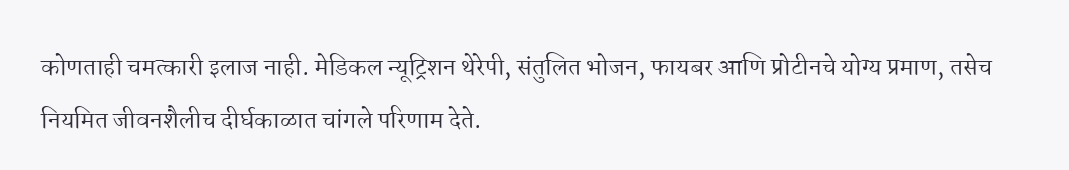कोणताही चमत्कारी इलाज नाही. मेडिकल न्यूट्रिशन थेरेपी, संतुलित भोजन, फायबर आणि प्रोटीनचे योग्य प्रमाण, तसेच नियमित जीवनशैलीच दीर्घकाळात चांगले परिणाम देते.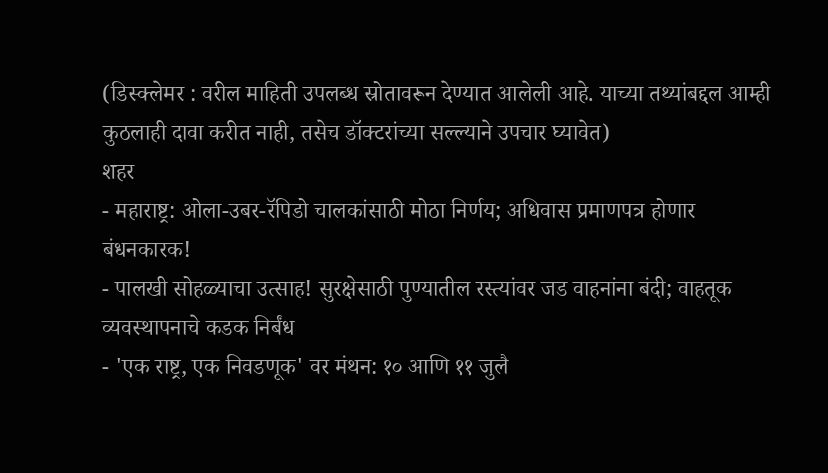(डिस्क्लेमर : वरील माहिती उपलब्ध स्रोतावरून देण्यात आलेली आहे. याच्या तथ्यांबद्दल आम्ही कुठलाही दावा करीत नाही, तसेच डॉक्टरांच्या सल्ल्याने उपचार घ्यावेत)
शहर
- महाराष्ट्र: ओला-उबर-रॅपिडो चालकांसाठी मोठा निर्णय; अधिवास प्रमाणपत्र होणार बंधनकारक!
- पालखी सोहळ्याचा उत्साह! सुरक्षेसाठी पुण्यातील रस्त्यांवर जड वाहनांना बंदी; वाहतूक व्यवस्थापनाचे कडक निर्बंध
- 'एक राष्ट्र, एक निवडणूक' वर मंथन: १० आणि ११ जुलै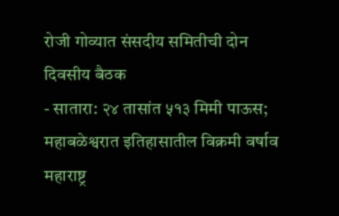रोजी गोव्यात संसदीय समितीची दोन दिवसीय बैठक
- सातारा: २४ तासांत ५१३ मिमी पाऊस; महाबळेश्वरात इतिहासातील विक्रमी वर्षाव
महाराष्ट्र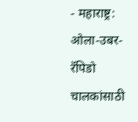- महाराष्ट्र: ओला-उबर-रॅपिडो चालकांसाठी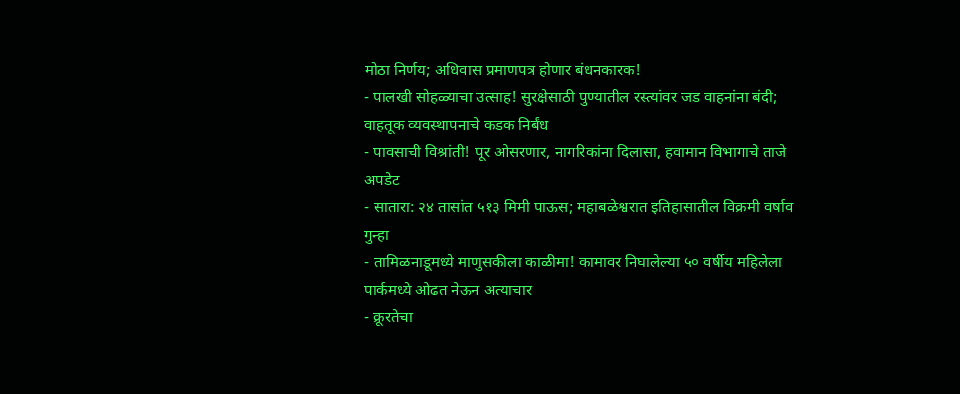मोठा निर्णय; अधिवास प्रमाणपत्र होणार बंधनकारक!
- पालखी सोहळ्याचा उत्साह! सुरक्षेसाठी पुण्यातील रस्त्यांवर जड वाहनांना बंदी; वाहतूक व्यवस्थापनाचे कडक निर्बंध
- पावसाची विश्रांती! पूर ओसरणार, नागरिकांना दिलासा, हवामान विभागाचे ताजे अपडेट
- सातारा: २४ तासांत ५१३ मिमी पाऊस; महाबळेश्वरात इतिहासातील विक्रमी वर्षाव
गुन्हा
- तामिळनाडूमध्ये माणुसकीला काळीमा! कामावर निघालेल्या ५० वर्षीय महिलेला पार्कमध्ये ओढत नेऊन अत्याचार
- क्रूरतेचा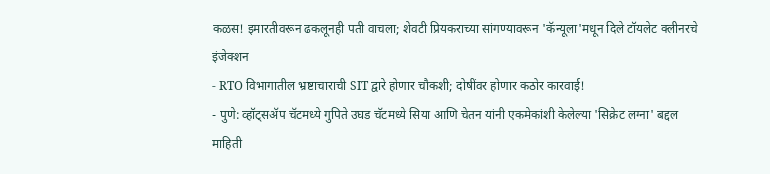कळस! इमारतीवरून ढकलूनही पती वाचला; शेवटी प्रियकराच्या सांगण्यावरून 'कॅन्यूला'मधून दिले टॉयलेट क्लीनरचे इंजेक्शन
- RTO विभागातील भ्रष्टाचाराची SIT द्वारे होणार चौकशी; दोषींवर होणार कठोर कारवाई!
- पुणे: व्हॉट्सॲप चॅटमध्ये गुपिते उघड चॅटमध्ये सिया आणि चेतन यांनी एकमेकांशी केलेल्या 'सिक्रेट लग्ना' बद्दल माहिती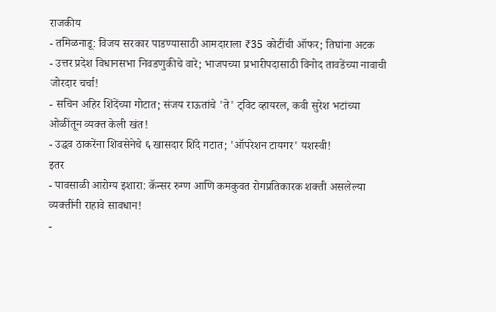राजकीय
- तमिळनाडू: विजय सरकार पाडण्यासाठी आमदाराला ₹35 कोटींची ऑफर; तिघांना अटक
- उत्तर प्रदेश विधानसभा निवडणुकीचे वारे; भाजपच्या प्रभारीपदासाठी विनोद तावडेंच्या नावाची जोरदार चर्चा!
- सचिन अहिर शिंदेंच्या गोटात; संजय राऊतांचे 'ते' ट्विट व्हायरल, कवी सुरेश भटांच्या ओळींतून व्यक्त केली खंत!
- उद्धव ठाकरेंना शिवसेनेचे ६ खासदार शिंदे गटात; 'ऑपरेशन टायगर' यशस्वी!
इतर
- पावसाळी आरोग्य इशारा: कॅन्सर रुग्ण आणि कमकुवत रोगप्रतिकारक शक्ती असलेल्या व्यक्तींनी राहावे सावधान!
-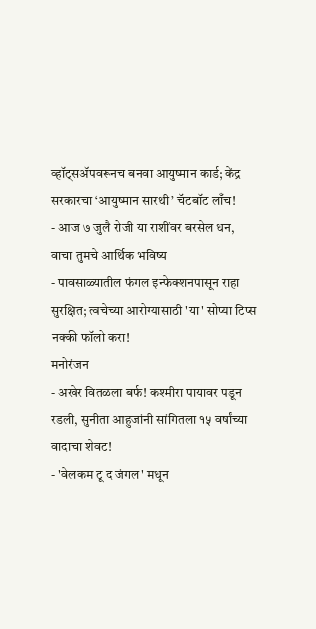व्हॉट्सॲपवरूनच बनवा आयुष्मान कार्ड; केंद्र सरकारचा ‘आयुष्मान सारथी’ चॅटबॉट लाँच!
- आज ७ जुलै रोजी या राशींवर बरसेल धन, वाचा तुमचे आर्थिक भविष्य
- पावसाळ्यातील फंगल इन्फेक्शनपासून राहा सुरक्षित; त्वचेच्या आरोग्यासाठी 'या' सोप्या टिप्स नक्की फॉलो करा!
मनोरंजन
- अखेर वितळला बर्फ! कश्मीरा पायावर पडून रडली, सुनीता आहुजांनी सांगितला १५ वर्षांच्या वादाचा शेवट!
- 'वेलकम टू द जंगल' मधून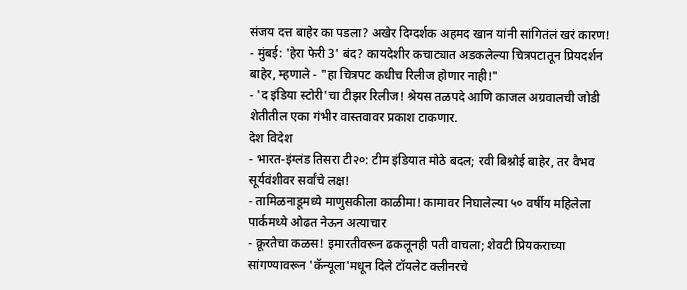संजय दत्त बाहेर का पडला? अखेर दिग्दर्शक अहमद खान यांनी सांगितंलं खरं कारण!
- मुंबई: 'हेरा फेरी 3' बंद? कायदेशीर कचाट्यात अडकलेल्या चित्रपटातून प्रियदर्शन बाहेर, म्हणाले - "हा चित्रपट कधीच रिलीज होणार नाही!"
- 'द इंडिया स्टोरी'चा टीझर रिलीज! श्रेयस तळपदे आणि काजल अग्रवालची जोडी शेतीतील एका गंभीर वास्तवावर प्रकाश टाकणार.
देश विदेश
- भारत-इंग्लंड तिसरा टी२०: टीम इंडियात मोठे बदल; रवी बिश्नोई बाहेर, तर वैभव सूर्यवंशीवर सर्वांचे लक्ष!
- तामिळनाडूमध्ये माणुसकीला काळीमा! कामावर निघालेल्या ५० वर्षीय महिलेला पार्कमध्ये ओढत नेऊन अत्याचार
- क्रूरतेचा कळस! इमारतीवरून ढकलूनही पती वाचला; शेवटी प्रियकराच्या सांगण्यावरून 'कॅन्यूला'मधून दिले टॉयलेट क्लीनरचे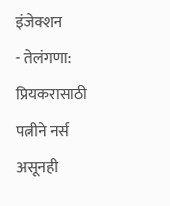इंजेक्शन
- तेलंगणा: प्रियकरासाठी पत्नीने नर्स असूनही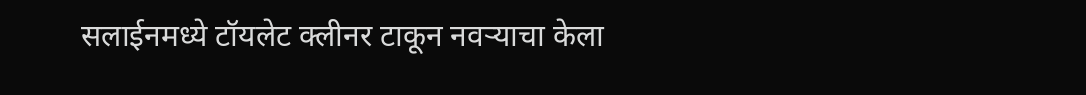सलाईनमध्ये टॉयलेट क्लीनर टाकून नवऱ्याचा केला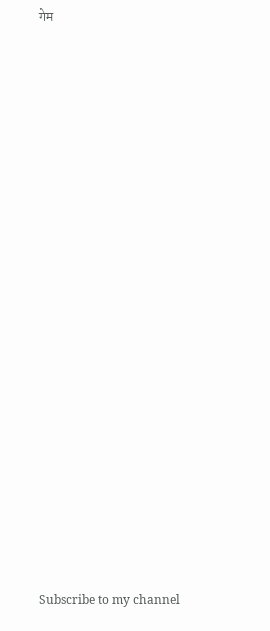गेम


























Subscribe to my channel